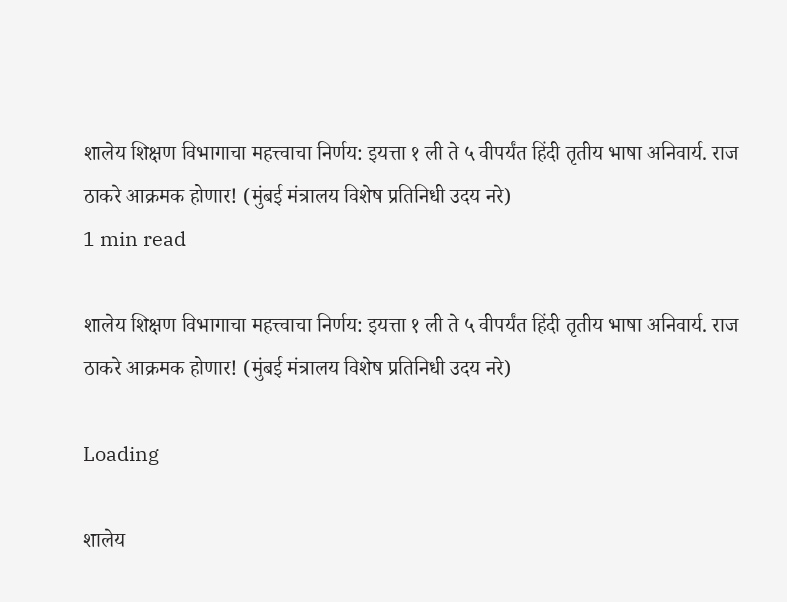शालेय शिक्षण विभागाचा महत्त्वाचा निर्णय: इयत्ता १ ली ते ५ वीपर्यंत हिंदी तृतीय भाषा अनिवार्य. राज ठाकरे आक्रमक होणार! (मुंबई मंत्रालय विशेष प्रतिनिधी उदय नरे)
1 min read

शालेय शिक्षण विभागाचा महत्त्वाचा निर्णय: इयत्ता १ ली ते ५ वीपर्यंत हिंदी तृतीय भाषा अनिवार्य. राज ठाकरे आक्रमक होणार! (मुंबई मंत्रालय विशेष प्रतिनिधी उदय नरे)

Loading

शालेय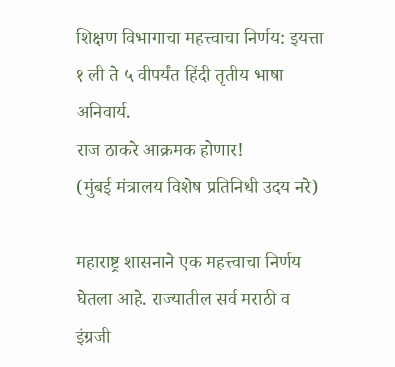शिक्षण विभागाचा महत्त्वाचा निर्णय: इयत्ता १ ली ते ५ वीपर्यंत हिंदी तृतीय भाषा अनिवार्य.
राज ठाकरे आक्रमक होणार!
(मुंबई मंत्रालय विशेष प्रतिनिधी उदय नरे)

महाराष्ट्र शासनाने एक महत्त्वाचा निर्णय घेतला आहे. राज्यातील सर्व मराठी व इंग्रजी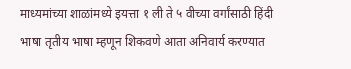माध्यमांच्या शाळांमध्ये इयत्ता १ ली ते ५ वीच्या वर्गांसाठी हिंदी भाषा तृतीय भाषा म्हणून शिकवणे आता अनिवार्य करण्यात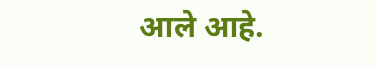आले आहे.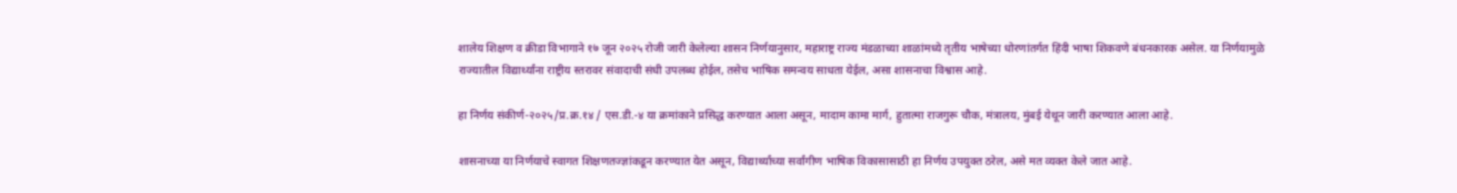शालेय शिक्षण व क्रीडा विभागाने १७ जून २०२५ रोजी जारी केलेल्या शासन निर्णयानुसार, महाराष्ट्र राज्य मंडळाच्या शाळांमध्ये तृतीय भाषेच्या धोरणांतर्गत हिंदी भाषा शिकवणे बंधनकारक असेल. या निर्णयामुळे राज्यातील विद्यार्थ्यांना राष्ट्रीय स्तरावर संवादाची संधी उपलब्ध होईल, तसेच भाषिक समन्वय साधता येईल, असा शासनाचा विश्वास आहे.

हा निर्णय संकीर्ण-२०२५/प्र.क्र.१४ / एस.डी.-४ या क्रमांकाने प्रसिद्ध करण्यात आला असून, मादाम कामा मार्ग, हुतात्मा राजगुरू चौक, मंत्रालय, मुंबई येथून जारी करण्यात आला आहे.

शासनाच्या या निर्णयाचे स्वागत शिक्षणतज्ज्ञांकडून करण्यात येत असून, विद्यार्थ्यांच्या सर्वांगीण भाषिक विकासासाठी हा निर्णय उपयुक्त ठरेल, असे मत व्यक्त केले जात आहे.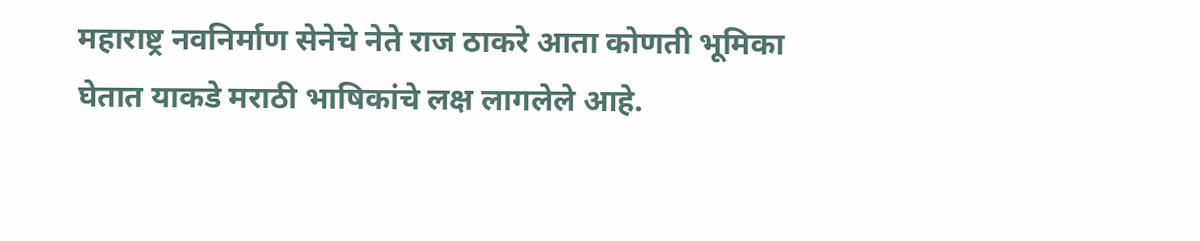महाराष्ट्र नवनिर्माण सेनेचे नेते राज ठाकरे आता कोणती भूमिका घेतात याकडे मराठी भाषिकांचे लक्ष लागलेले आहे.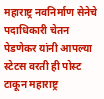महाराष्ट्र नवनिर्माण सेनेचे पदाधिकारी चेतन पेडणेकर यांनी आपल्या स्टेटस वरती ही पोस्ट टाकून महाराष्ट्र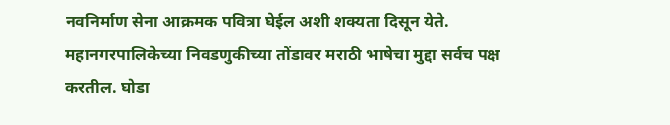नवनिर्माण सेना आक्रमक पवित्रा घेईल अशी शक्यता दिसून येते. महानगरपालिकेच्या निवडणुकीच्या तोंडावर मराठी भाषेचा मुद्दा सर्वच पक्ष करतील. घोडा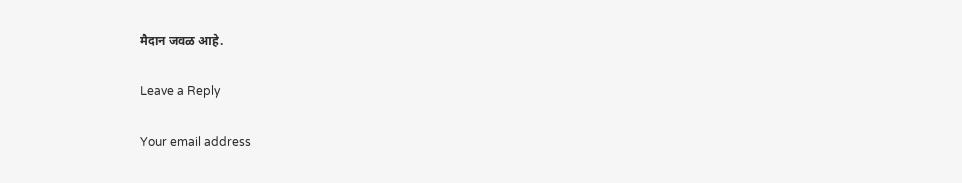मैदान जवळ आहे.

Leave a Reply

Your email address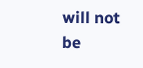will not be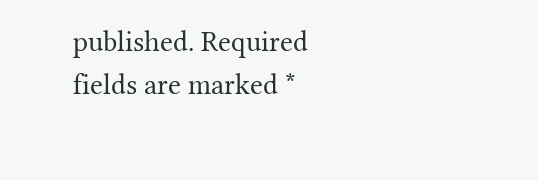published. Required fields are marked *